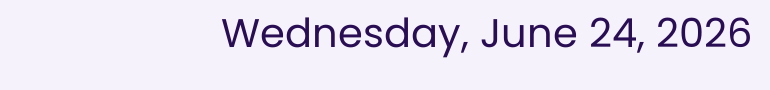Wednesday, June 24, 2026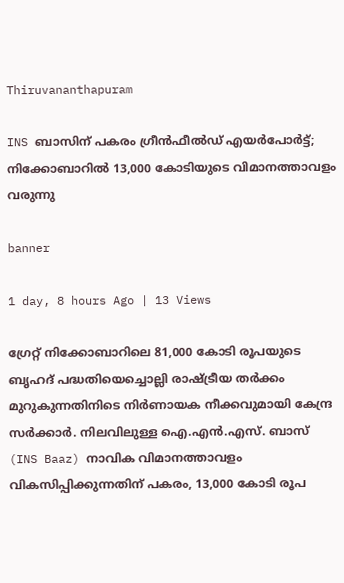Thiruvananthapuram

INS ബാസിന് പകരം ഗ്രീൻഫീൽഡ് എയർപോർട്ട്; നിക്കോബാറിൽ 13,000 കോടിയുടെ വിമാനത്താവളം വരുന്നു‌

banner

1 day, 8 hours Ago | 13 Views

ഗ്രേറ്റ് നിക്കോബാറിലെ 81,000 കോടി രൂപയുടെ ബൃഹദ് പദ്ധതിയെച്ചൊല്ലി രാഷ്ട്രീയ തർക്കം മുറുകുന്നതിനിടെ നിർണായക നീക്കവുമായി കേന്ദ്ര സർക്കാർ. നിലവിലുള്ള ഐ.എൻ.എസ്. ബാസ് (INS Baaz) നാവിക വിമാനത്താവളം വികസിപ്പിക്കുന്നതിന് പകരം, 13,000 കോടി രൂപ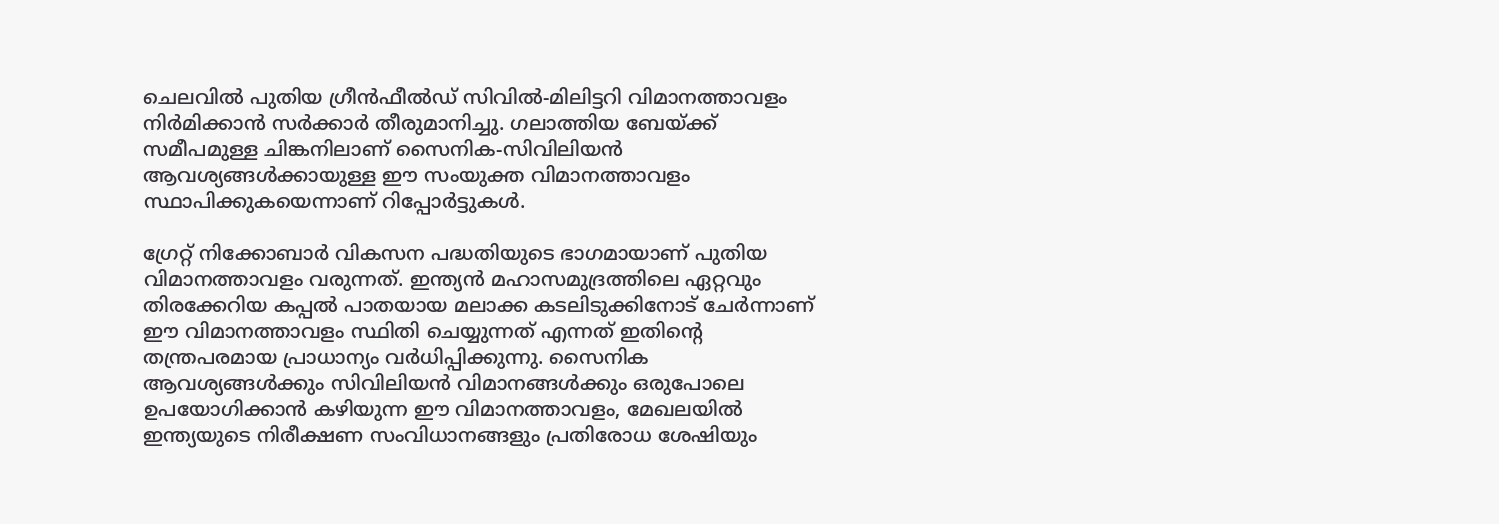ചെലവിൽ പുതിയ ഗ്രീൻഫീൽഡ് സിവിൽ-മിലിട്ടറി വിമാനത്താവളം നിർമിക്കാൻ സർക്കാർ തീരുമാനിച്ചു. ഗലാത്തിയ ബേയ്ക്ക് സമീപമുള്ള ചിങ്കനിലാണ് സൈനിക-സിവിലിയൻ ആവശ്യങ്ങൾക്കായുള്ള ഈ സംയുക്ത വിമാനത്താവളം സ്ഥാപിക്കുകയെന്നാണ് റിപ്പോർട്ടുകൾ.

ഗ്രേറ്റ് നിക്കോബാർ വികസന പദ്ധതിയുടെ ഭാഗമായാണ് പുതിയ വിമാനത്താവളം വരുന്നത്. ഇന്ത്യൻ മഹാസമുദ്രത്തിലെ ഏറ്റവും തിരക്കേറിയ കപ്പൽ പാതയായ മലാക്ക കടലിടുക്കിനോട് ചേർന്നാണ് ഈ വിമാനത്താവളം സ്ഥിതി ചെയ്യുന്നത് എന്നത് ഇതിന്റെ തന്ത്രപരമായ പ്രാധാന്യം വർധിപ്പിക്കുന്നു. സൈനിക ആവശ്യങ്ങൾക്കും സിവിലിയൻ വിമാനങ്ങൾക്കും ഒരുപോലെ ഉപയോഗിക്കാൻ കഴിയുന്ന ഈ വിമാനത്താവളം, മേഖലയിൽ ഇന്ത്യയുടെ നിരീക്ഷണ സംവിധാനങ്ങളും പ്രതിരോധ ശേഷിയും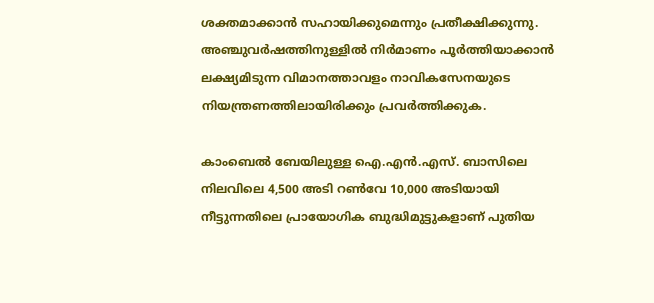ശക്തമാക്കാൻ സഹായിക്കുമെന്നും പ്രതീക്ഷിക്കുന്നു. അഞ്ചുവർഷത്തിനുള്ളിൽ നിർമാണം പൂർത്തിയാക്കാൻ ലക്ഷ്യമിടുന്ന വിമാനത്താവളം നാവികസേനയുടെ നിയന്ത്രണത്തിലായിരിക്കും പ്രവർത്തിക്കുക.

കാംബെൽ ബേയിലുള്ള ഐ.എൻ.എസ്. ബാസിലെ നിലവിലെ 4,500 അടി റൺവേ 10,000 അടിയായി നീട്ടുന്നതിലെ പ്രായോഗിക ബുദ്ധിമുട്ടുകളാണ് പുതിയ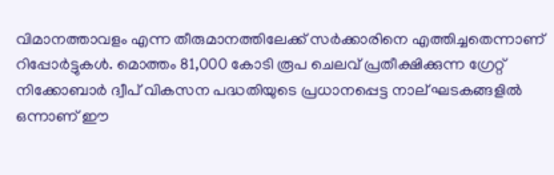വിമാനത്താവളം എന്ന തീരുമാനത്തിലേക്ക് സർക്കാരിനെ എത്തിച്ചതെന്നാണ് റിപ്പോർട്ടുകൾ. മൊത്തം 81,000 കോടി രൂപ ചെലവ് പ്രതീക്ഷിക്കുന്ന ഗ്രേറ്റ് നിക്കോബാർ ദ്വീപ് വികസന പദ്ധതിയുടെ പ്രധാനപ്പെട്ട നാല് ഘടകങ്ങളിൽ ഒന്നാണ് ഈ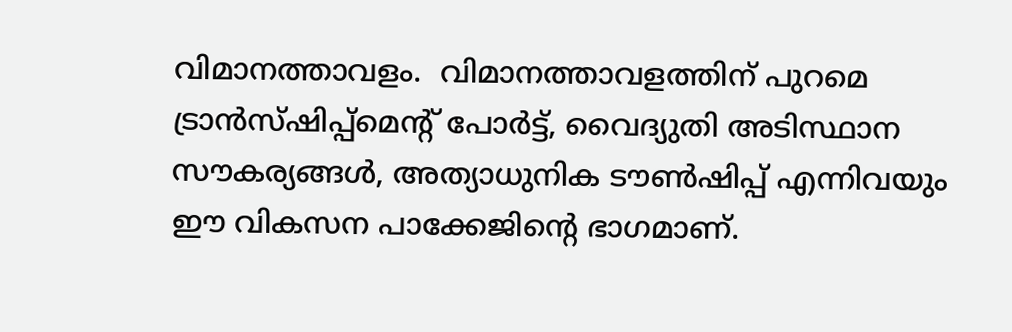വിമാനത്താവളം.  വിമാനത്താവളത്തിന് പുറമെ ട്രാൻസ്ഷിപ്പ്‌മെന്റ് പോർട്ട്, വൈദ്യുതി അടിസ്ഥാന സൗകര്യങ്ങൾ, അത്യാധുനിക ടൗൺഷിപ്പ് എന്നിവയും ഈ വികസന പാക്കേജിന്റെ ഭാഗമാണ്.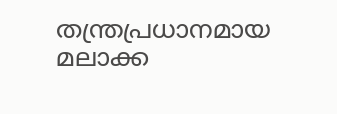തന്ത്രപ്രധാനമായ മലാക്ക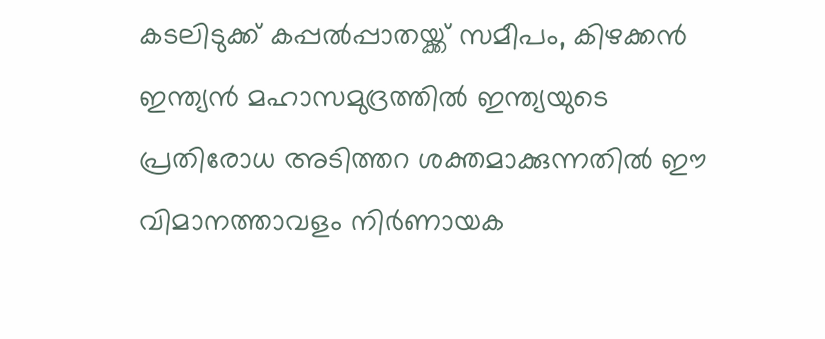കടലിടുക്ക് കപ്പൽപ്പാതയ്ക്ക് സമീപം, കിഴക്കൻ ഇന്ത്യൻ മഹാസമുദ്രത്തിൽ ഇന്ത്യയുടെ പ്രതിരോധ അടിത്തറ ശക്തമാക്കുന്നതിൽ ഈ വിമാനത്താവളം നിർണായക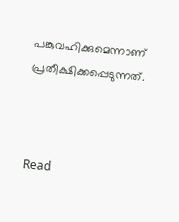പങ്കുവഹിക്കുമെന്നാണ് പ്രതീക്ഷിക്കപ്പെടുന്നത്.



Read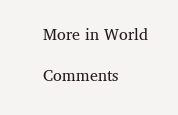More in World

Comments